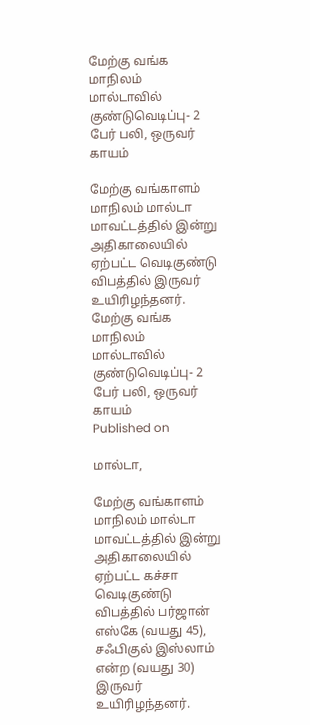மேற்கு வங்க மாநிலம் மால்டாவில் குண்டுவெடிப்பு- 2 பேர் பலி, ஒருவர் காயம்

மேற்கு வங்காளம் மாநிலம் மால்டா மாவட்டத்தில் இன்று அதிகாலையில் ஏற்பட்ட வெடிகுண்டு விபத்தில் இருவர் உயிரிழந்தனர்.
மேற்கு வங்க மாநிலம் மால்டாவில் குண்டுவெடிப்பு- 2 பேர் பலி, ஒருவர் காயம்
Published on

மால்டா,

மேற்கு வங்காளம் மாநிலம் மால்டா மாவட்டத்தில் இன்று அதிகாலையில் ஏற்பட்ட கச்சா வெடிகுண்டு விபத்தில் பர்ஜான் எஸ்கே (வயது 45), சஃபிகுல் இஸ்லாம் என்ற (வயது 30) இருவர் உயிரிழந்தனர்.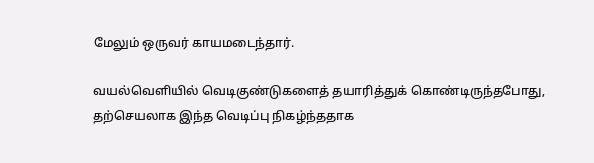மேலும் ஒருவர் காயமடைந்தார்.

வயல்வெளியில் வெடிகுண்டுகளைத் தயாரித்துக் கொண்டிருந்தபோது, தற்செயலாக இந்த வெடிப்பு நிகழ்ந்ததாக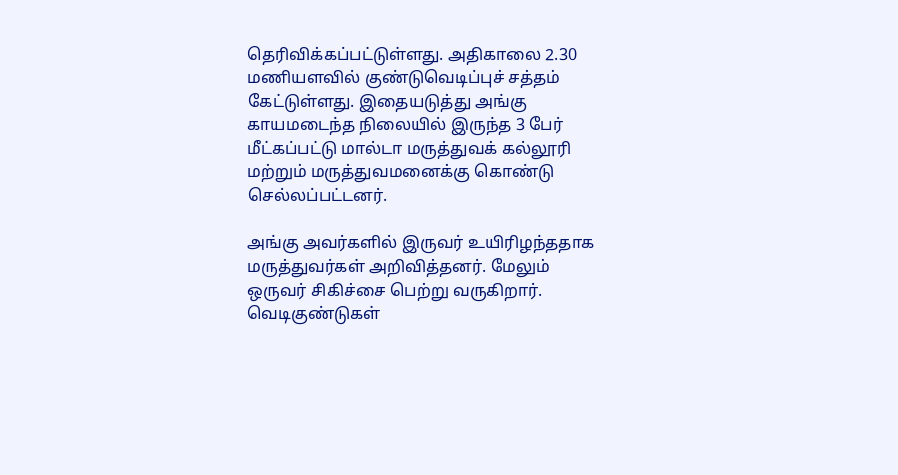தெரிவிக்கப்பட்டுள்ளது. அதிகாலை 2.30 மணியளவில் குண்டுவெடிப்புச் சத்தம் கேட்டுள்ளது. இதையடுத்து அங்கு காயமடைந்த நிலையில் இருந்த 3 பேர் மீட்கப்பட்டு மால்டா மருத்துவக் கல்லூரி மற்றும் மருத்துவமனைக்கு கொண்டு செல்லப்பட்டனர்.

அங்கு அவர்களில் இருவர் உயிரிழந்ததாக மருத்துவர்கள் அறிவித்தனர். மேலும் ஒருவர் சிகிச்சை பெற்று வருகிறார். வெடிகுண்டுகள்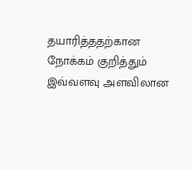தயாரித்ததற்கான நோக்கம் குறித்தும் இவ்வளவு அளவிலான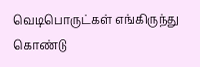வெடிபொருட்கள் எங்கிருந்து கொண்டு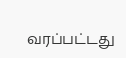வரப்பட்டது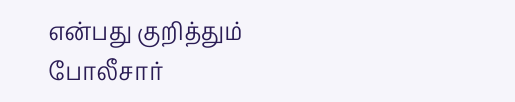என்பது குறித்தும் போலீசார்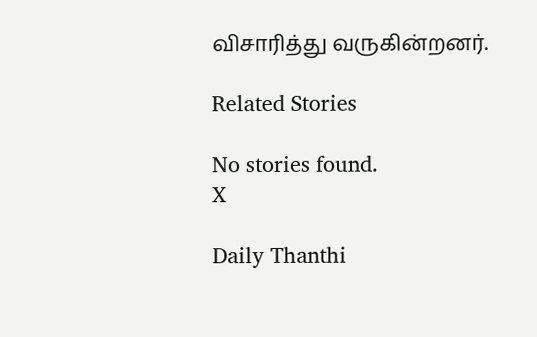விசாரித்து வருகின்றனர்.

Related Stories

No stories found.
X

Daily Thanthi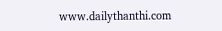www.dailythanthi.com